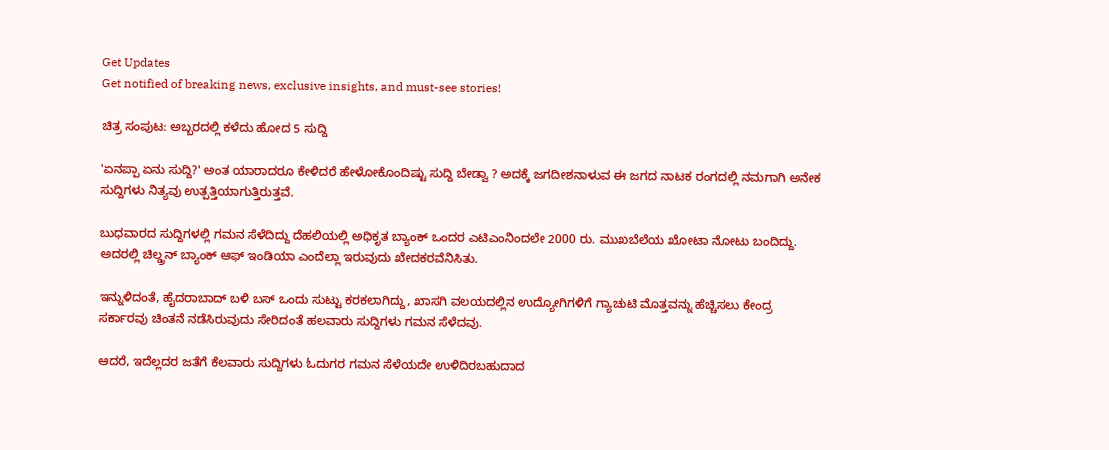Get Updates
Get notified of breaking news, exclusive insights, and must-see stories!

ಚಿತ್ರ ಸಂಪುಟ: ಅಬ್ಬರದಲ್ಲಿ ಕಳೆದು ಹೋದ 5 ಸುದ್ದಿ

'ಏನಪ್ಪಾ ಏನು ಸುದ್ದಿ?' ಅಂತ ಯಾರಾದರೂ ಕೇಳಿದರೆ ಹೇಳೋಕೊಂದಿಷ್ಟು ಸುದ್ದಿ ಬೇಡ್ವಾ ? ಅದಕ್ಕೆ ಜಗದೀಶನಾಳುವ ಈ ಜಗದ ನಾಟಕ ರಂಗದಲ್ಲಿ ನಮಗಾಗಿ ಅನೇಕ ಸುದ್ದಿಗಳು ನಿತ್ಯವು ಉತ್ಪತ್ತಿಯಾಗುತ್ತಿರುತ್ತವೆ.

ಬುಧವಾರದ ಸುದ್ದಿಗಳಲ್ಲಿ ಗಮನ ಸೆಳೆದಿದ್ದು ದೆಹಲಿಯಲ್ಲಿ ಅಧಿಕೃತ ಬ್ಯಾಂಕ್ ಒಂದರ ಎಟಿಎಂನಿಂದಲೇ 2000 ರು. ಮುಖಬೆಲೆಯ ಖೋಟಾ ನೋಟು ಬಂದಿದ್ದು. ಅದರಲ್ಲಿ ಚಿಲ್ಡ್ರನ್ ಬ್ಯಾಂಕ್ ಆಫ್ ಇಂಡಿಯಾ ಎಂದೆಲ್ಲಾ ಇರುವುದು ಖೇದಕರವೆನಿಸಿತು.

ಇನ್ನುಳಿದಂತೆ, ಹೈದರಾಬಾದ್ ಬಳಿ ಬಸ್ ಒಂದು ಸುಟ್ಟು ಕರಕಲಾಗಿದ್ದು, ಖಾಸಗಿ ವಲಯದಲ್ಲಿನ ಉದ್ಯೋಗಿಗಳಿಗೆ ಗ್ಯಾಚುಟಿ ಮೊತ್ತವನ್ನು ಹೆಚ್ಚಿಸಲು ಕೇಂದ್ರ ಸರ್ಕಾರವು ಚಿಂತನೆ ನಡೆಸಿರುವುದು ಸೇರಿದಂತೆ ಹಲವಾರು ಸುದ್ದಿಗಳು ಗಮನ ಸೆಳೆದವು.

ಆದರೆ, ಇದೆಲ್ಲದರ ಜತೆಗೆ ಕೆಲವಾರು ಸುದ್ದಿಗಳು ಓದುಗರ ಗಮನ ಸೆಳೆಯದೇ ಉಳಿದಿರಬಹುದಾದ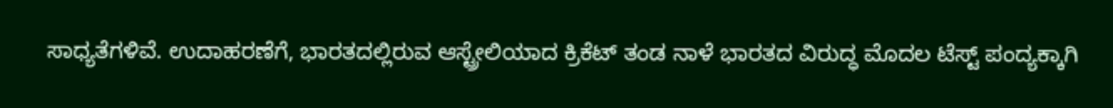ಸಾಧ್ಯತೆಗಳಿವೆ. ಉದಾಹರಣೆಗೆ, ಭಾರತದಲ್ಲಿರುವ ಆಸ್ಟ್ರೇಲಿಯಾದ ಕ್ರಿಕೆಟ್ ತಂಡ ನಾಳೆ ಭಾರತದ ವಿರುದ್ಧ ಮೊದಲ ಟೆಸ್ಟ್ ಪಂದ್ಯಕ್ಕಾಗಿ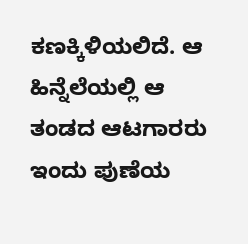ಕಣಕ್ಕಿಳಿಯಲಿದೆ. ಆ ಹಿನ್ನೆಲೆಯಲ್ಲಿ ಆ ತಂಡದ ಆಟಗಾರರು ಇಂದು ಪುಣೆಯ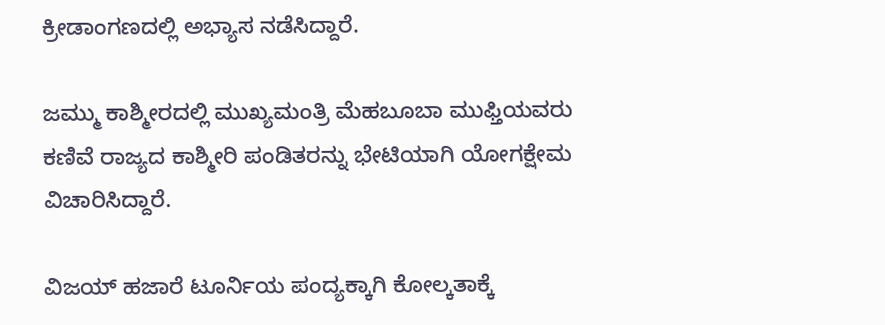ಕ್ರೀಡಾಂಗಣದಲ್ಲಿ ಅಭ್ಯಾಸ ನಡೆಸಿದ್ದಾರೆ.

ಜಮ್ಮು ಕಾಶ್ಮೀರದಲ್ಲಿ ಮುಖ್ಯಮಂತ್ರಿ ಮೆಹಬೂಬಾ ಮುಫ್ತಿಯವರು ಕಣಿವೆ ರಾಜ್ಯದ ಕಾಶ್ಮೀರಿ ಪಂಡಿತರನ್ನು ಭೇಟಿಯಾಗಿ ಯೋಗಕ್ಷೇಮ ವಿಚಾರಿಸಿದ್ದಾರೆ.

ವಿಜಯ್ ಹಜಾರೆ ಟೂರ್ನಿಯ ಪಂದ್ಯಕ್ಕಾಗಿ ಕೋಲ್ಕತಾಕ್ಕೆ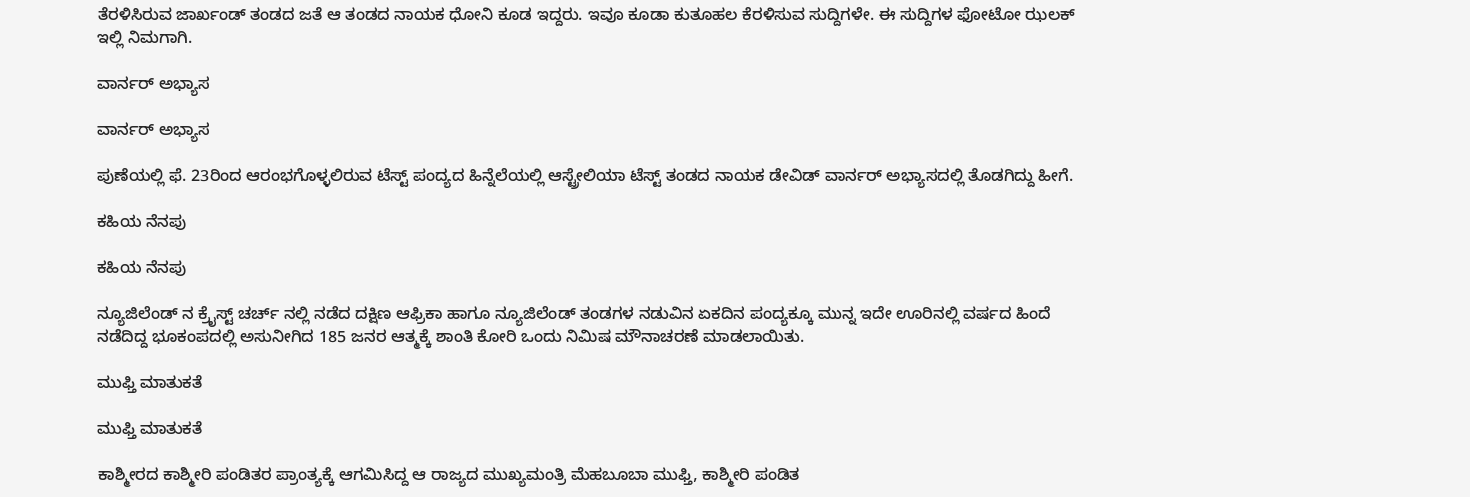ತೆರಳಿಸಿರುವ ಜಾರ್ಖಂಡ್ ತಂಡದ ಜತೆ ಆ ತಂಡದ ನಾಯಕ ಧೋನಿ ಕೂಡ ಇದ್ದರು. ಇವೂ ಕೂಡಾ ಕುತೂಹಲ ಕೆರಳಿಸುವ ಸುದ್ದಿಗಳೇ. ಈ ಸುದ್ದಿಗಳ ಫೋಟೋ ಝಲಕ್ ಇಲ್ಲಿ ನಿಮಗಾಗಿ.

ವಾರ್ನರ್ ಅಭ್ಯಾಸ

ವಾರ್ನರ್ ಅಭ್ಯಾಸ

ಪುಣೆಯಲ್ಲಿ ಫೆ. 23ರಿಂದ ಆರಂಭಗೊಳ್ಳಲಿರುವ ಟೆಸ್ಟ್ ಪಂದ್ಯದ ಹಿನ್ನೆಲೆಯಲ್ಲಿ ಆಸ್ಟ್ರೇಲಿಯಾ ಟೆಸ್ಟ್ ತಂಡದ ನಾಯಕ ಡೇವಿಡ್ ವಾರ್ನರ್ ಅಭ್ಯಾಸದಲ್ಲಿ ತೊಡಗಿದ್ದು ಹೀಗೆ.

ಕಹಿಯ ನೆನಪು

ಕಹಿಯ ನೆನಪು

ನ್ಯೂಜಿಲೆಂಡ್ ನ ಕ್ರೈಸ್ಟ್ ಚರ್ಚ್ ನಲ್ಲಿ ನಡೆದ ದಕ್ಷಿಣ ಆಫ್ರಿಕಾ ಹಾಗೂ ನ್ಯೂಜಿಲೆಂಡ್ ತಂಡಗಳ ನಡುವಿನ ಏಕದಿನ ಪಂದ್ಯಕ್ಕೂ ಮುನ್ನ ಇದೇ ಊರಿನಲ್ಲಿ ವರ್ಷದ ಹಿಂದೆ ನಡೆದಿದ್ದ ಭೂಕಂಪದಲ್ಲಿ ಅಸುನೀಗಿದ 185 ಜನರ ಆತ್ಮಕ್ಕೆ ಶಾಂತಿ ಕೋರಿ ಒಂದು ನಿಮಿಷ ಮೌನಾಚರಣೆ ಮಾಡಲಾಯಿತು.

ಮುಫ್ತಿ ಮಾತುಕತೆ

ಮುಫ್ತಿ ಮಾತುಕತೆ

ಕಾಶ್ಮೀರದ ಕಾಶ್ಮೀರಿ ಪಂಡಿತರ ಪ್ರಾಂತ್ಯಕ್ಕೆ ಆಗಮಿಸಿದ್ದ ಆ ರಾಜ್ಯದ ಮುಖ್ಯಮಂತ್ರಿ ಮೆಹಬೂಬಾ ಮುಫ್ತಿ, ಕಾಶ್ಮೀರಿ ಪಂಡಿತ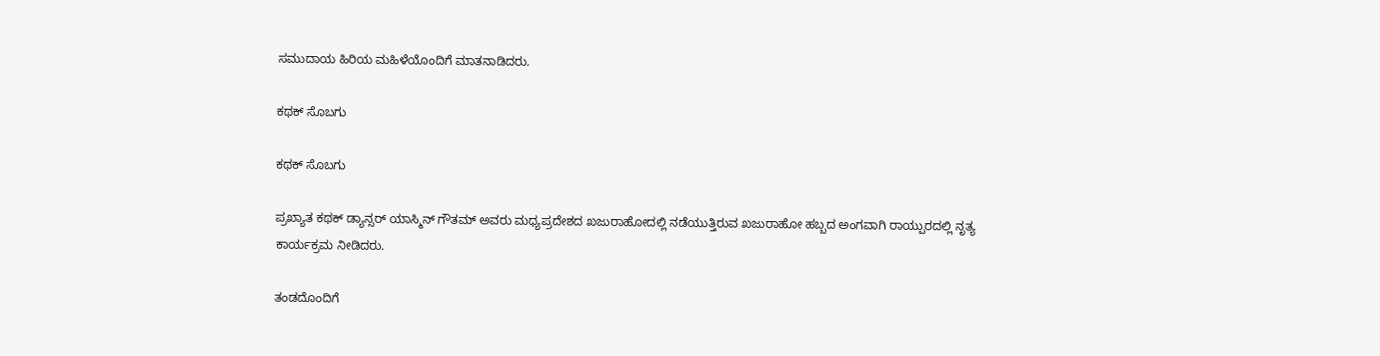ಸಮುದಾಯ ಹಿರಿಯ ಮಹಿಳೆಯೊಂದಿಗೆ ಮಾತನಾಡಿದರು.

ಕಥಕ್ ಸೊಬಗು

ಕಥಕ್ ಸೊಬಗು

ಪ್ರಖ್ಯಾತ ಕಥಕ್ ಡ್ಯಾನ್ಸರ್ ಯಾಸ್ಮಿನ್ ಗೌತಮ್ ಅವರು ಮಧ್ಯಪ್ರದೇಶದ ಖಜುರಾಹೋದಲ್ಲಿ ನಡೆಯುತ್ತಿರುವ ಖಜುರಾಹೋ ಹಬ್ಬದ ಅಂಗವಾಗಿ ರಾಯ್ಪುರದಲ್ಲಿ ನೃತ್ಯ ಕಾರ್ಯಕ್ರಮ ನೀಡಿದರು.

ತಂಡದೊಂದಿಗೆ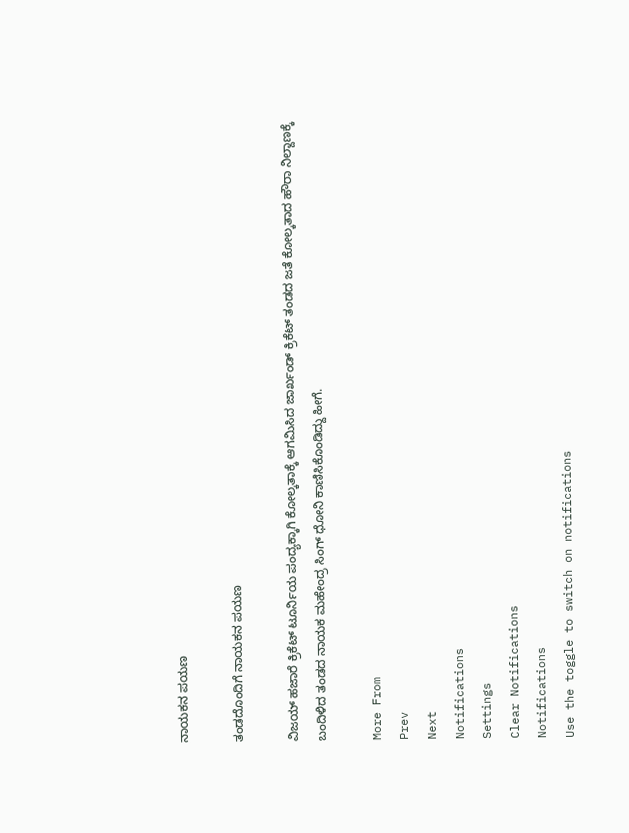ನಾಯಕನ ಪಯಣ

ತಂಡದೊಂದಿಗೆ ನಾಯಕನ ಪಯಣ

ವಿಜಯ್ ಹಜಾರೆ ಕ್ರಿಕೆಟ್ ಟೂರ್ನಿಯ ಪಂದ್ಯಕ್ಕಾಗಿ ಕೋಲ್ಕತಾಕ್ಕೆ ಆಗಮಿಸಿದ ಜಾರ್ಖಂಡ್ ಕ್ರಿಕೆಟ್ ತಂಡದ ಜತೆ ಕೋಲ್ಕತಾದ ಹೌರಾ ನಿಲ್ದಾಣಕ್ಕೆ ಬಂದಿಳಿದ ತಂಡದ ನಾಯಕ ಮಹೇಂದ್ರ ಸಿಂಗ್ ಧೋನಿ ಕಾಣಿಸಿಕೊಂಡಿದ್ದು ಹೀಗೆ.

More From
Prev
Next
Notifications
Settings
Clear Notifications
Notifications
Use the toggle to switch on notifications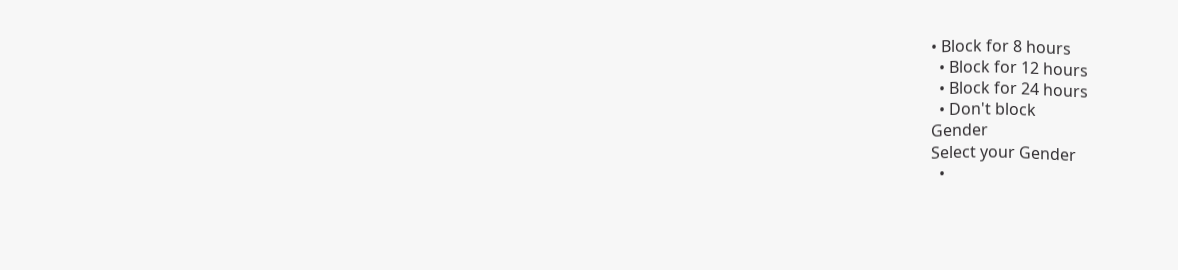• Block for 8 hours
  • Block for 12 hours
  • Block for 24 hours
  • Don't block
Gender
Select your Gender
  •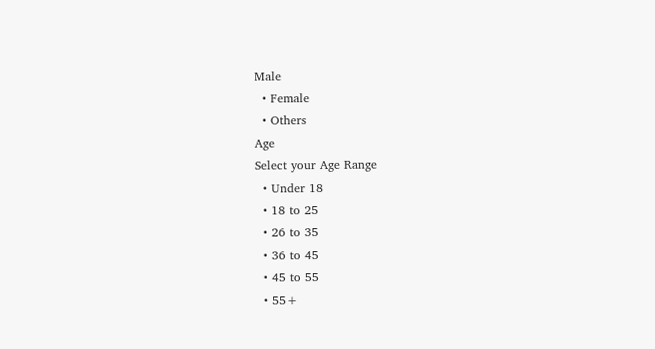Male
  • Female
  • Others
Age
Select your Age Range
  • Under 18
  • 18 to 25
  • 26 to 35
  • 36 to 45
  • 45 to 55
  • 55+